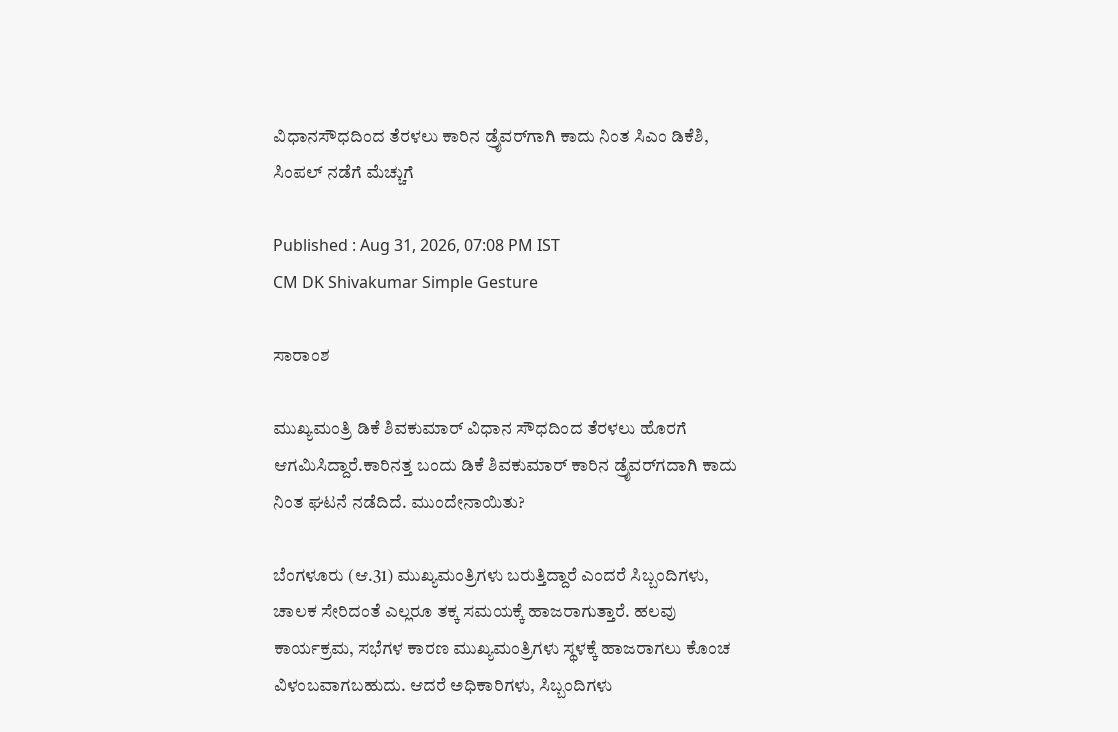ವಿಧಾನಸೌಧದಿಂದ ತೆರಳಲು ಕಾರಿನ ಡ್ರೈವರ್‌ಗಾಗಿ ಕಾದು ನಿಂತ ಸಿಎಂ ಡಿಕೆಶಿ, ಸಿಂಪಲ್ ನಡೆಗೆ ಮೆಚ್ಚುಗೆ

Published : Aug 31, 2026, 07:08 PM IST
CM DK Shivakumar Simple Gesture

ಸಾರಾಂಶ

ಮುಖ್ಯಮಂತ್ರಿ ಡಿಕೆ ಶಿವಕುಮಾರ್ ವಿಧಾನ ಸೌಧದಿಂದ ತೆರಳಲು ಹೊರಗೆ ಆಗಮಿಸಿದ್ದಾರೆ.ಕಾರಿನತ್ತ ಬಂದು ಡಿಕೆ ಶಿವಕುಮಾರ್ ಕಾರಿನ ಡ್ರೈವರ್‌ಗದಾಗಿ ಕಾದು ನಿಂತ ಘಟನೆ ನಡೆದಿದೆ. ಮುಂದೇನಾಯಿತು?

ಬೆಂಗಳೂರು (ಆ.31) ಮುಖ್ಯಮಂತ್ರಿಗಳು ಬರುತ್ತಿದ್ದಾರೆ ಎಂದರೆ ಸಿಬ್ಬಂದಿಗಳು, ಚಾಲಕ ಸೇರಿದಂತೆ ಎಲ್ಲರೂ ತಕ್ಕ ಸಮಯಕ್ಕೆ ಹಾಜರಾಗುತ್ತಾರೆ. ಹಲವು ಕಾರ್ಯಕ್ರಮ, ಸಭೆಗಳ ಕಾರಣ ಮುಖ್ಯಮಂತ್ರಿಗಳು ಸ್ಥಳಕ್ಕೆ ಹಾಜರಾಗಲು ಕೊಂಚ ವಿಳಂಬವಾಗಬಹುದು. ಆದರೆ ಅಧಿಕಾರಿಗಳು, ಸಿಬ್ಬಂದಿಗಳು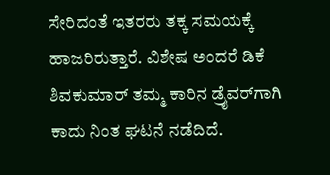ಸೇರಿದಂತೆ ಇತರರು ತಕ್ಕ ಸಮಯಕ್ಕೆ ಹಾಜರಿರುತ್ತಾರೆ. ವಿಶೇಷ ಅಂದರೆ ಡಿಕೆ ಶಿವಕುಮಾರ್ ತಮ್ಮ ಕಾರಿನ ಡ್ರೈವರ್‌ಗಾಗಿ ಕಾದು ನಿಂತ ಘಟನೆ ನಡೆದಿದೆ.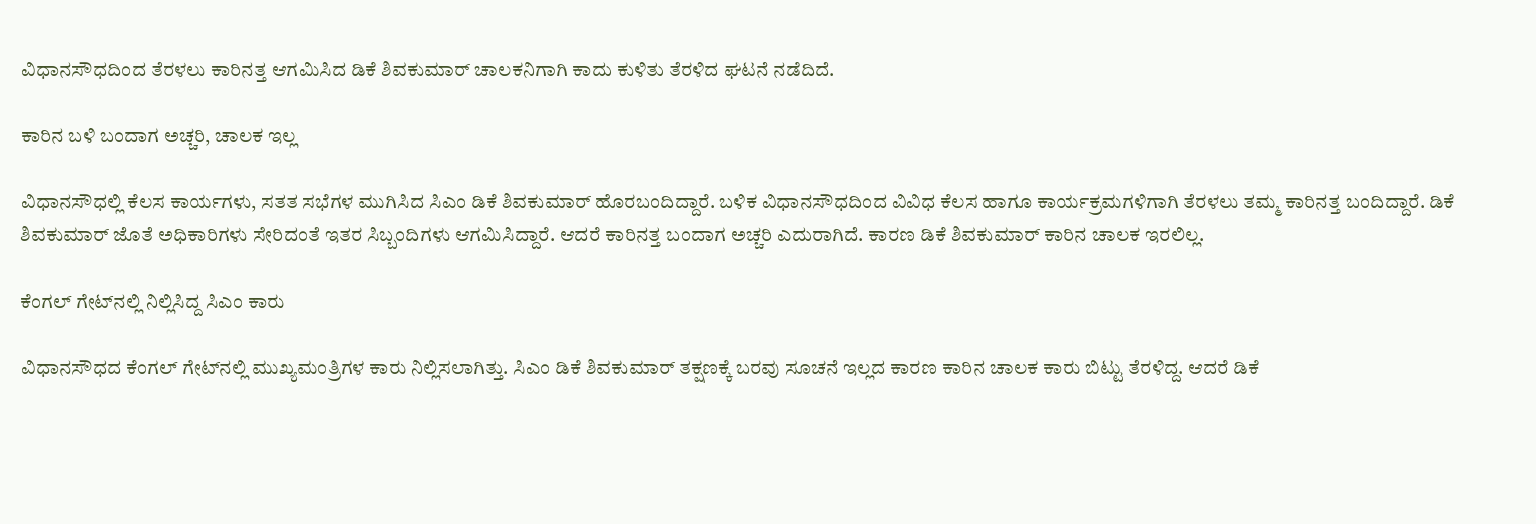ವಿಧಾನಸೌಧದಿಂದ ತೆರಳಲು ಕಾರಿನತ್ತ ಆಗಮಿಸಿದ ಡಿಕೆ ಶಿವಕುಮಾರ್ ಚಾಲಕನಿಗಾಗಿ ಕಾದು ಕುಳಿತು ತೆರಳಿದ ಘಟನೆ ನಡೆದಿದೆ.

ಕಾರಿನ ಬಳಿ ಬಂದಾಗ ಅಚ್ಚರಿ, ಚಾಲಕ ಇಲ್ಲ

ವಿಧಾನಸೌಧಲ್ಲಿ ಕೆಲಸ ಕಾರ್ಯಗಳು, ಸತತ ಸಭೆಗಳ ಮುಗಿಸಿದ ಸಿಎಂ ಡಿಕೆ ಶಿವಕುಮಾರ್ ಹೊರಬಂದಿದ್ದಾರೆ. ಬಳಿಕ ವಿಧಾನಸೌಧದಿಂದ ವಿವಿಧ ಕೆಲಸ ಹಾಗೂ ಕಾರ್ಯಕ್ರಮಗಳಿಗಾಗಿ ತೆರಳಲು ತಮ್ಮ ಕಾರಿನತ್ತ ಬಂದಿದ್ದಾರೆ. ಡಿಕೆ ಶಿವಕುಮಾರ್ ಜೊತೆ ಅಧಿಕಾರಿಗಳು ಸೇರಿದಂತೆ ಇತರ ಸಿಬ್ಬಂದಿಗಳು ಆಗಮಿಸಿದ್ದಾರೆ. ಆದರೆ ಕಾರಿನತ್ತ ಬಂದಾಗ ಅಚ್ಚರಿ ಎದುರಾಗಿದೆ. ಕಾರಣ ಡಿಕೆ ಶಿವಕುಮಾರ್ ಕಾರಿನ ಚಾಲಕ ಇರಲಿಲ್ಲ.

ಕೆಂಗಲ್ ಗೇಟ್‌ನಲ್ಲಿ ನಿಲ್ಲಿಸಿದ್ದ ಸಿಎಂ ಕಾರು

ವಿಧಾನಸೌಧದ ಕೆಂಗಲ್ ಗೇಟ್‌ನಲ್ಲಿ ಮುಖ್ಯಮಂತ್ರಿಗಳ ಕಾರು ನಿಲ್ಲಿಸಲಾಗಿತ್ತು. ಸಿಎಂ ಡಿಕೆ ಶಿವಕುಮಾರ್ ತಕ್ಷಣಕ್ಕೆ ಬರವು ಸೂಚನೆ ಇಲ್ಲದ ಕಾರಣ ಕಾರಿನ ಚಾಲಕ ಕಾರು ಬಿಟ್ಟು ತೆರಳಿದ್ದ. ಆದರೆ ಡಿಕೆ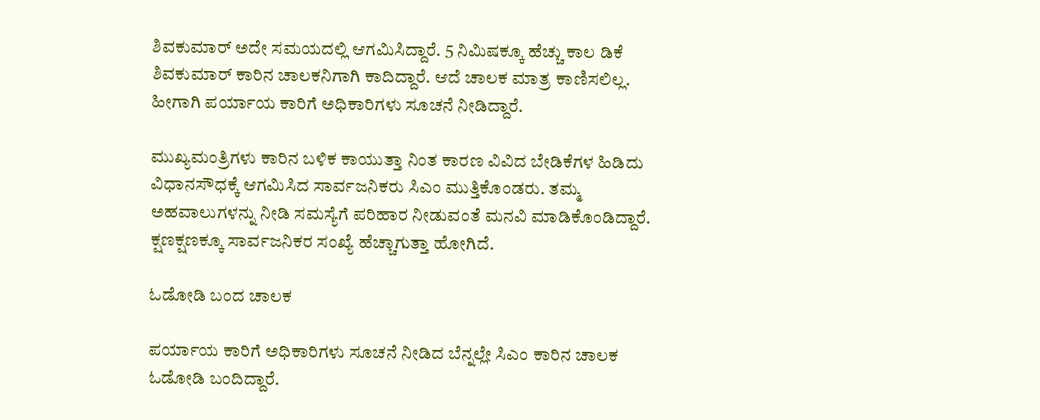ಶಿವಕುಮಾರ್ ಅದೇ ಸಮಯದಲ್ಲಿ ಆಗಮಿಸಿದ್ದಾರೆ. 5 ನಿಮಿಷಕ್ಕೂ ಹೆಚ್ಚು ಕಾಲ ಡಿಕೆ ಶಿವಕುಮಾರ್ ಕಾರಿನ ಚಾಲಕನಿಗಾಗಿ ಕಾದಿದ್ದಾರೆ. ಆದೆ ಚಾಲಕ ಮಾತ್ರ ಕಾಣಿಸಲಿಲ್ಲ. ಹೀಗಾಗಿ ಪರ್ಯಾಯ ಕಾರಿಗೆ ಅಧಿಕಾರಿಗಳು ಸೂಚನೆ ನೀಡಿದ್ದಾರೆ.

ಮುಖ್ಯಮಂತ್ರಿಗಳು ಕಾರಿನ ಬಳಿಕ ಕಾಯುತ್ತಾ ನಿಂತ ಕಾರಣ ವಿವಿದ ಬೇಡಿಕೆಗಳ ಹಿಡಿದು ವಿಧಾನಸೌಧಕ್ಕೆ ಆಗಮಿಸಿದ ಸಾರ್ವಜನಿಕರು ಸಿಎಂ ಮುತ್ತಿಕೊಂಡರು. ತಮ್ಮ ಅಹವಾಲುಗಳನ್ನು ನೀಡಿ ಸಮಸ್ಯೆಗೆ ಪರಿಹಾರ ನೀಡುವಂತೆ ಮನವಿ ಮಾಡಿಕೊಂಡಿದ್ದಾರೆ. ಕ್ಷಣಕ್ಷಣಕ್ಕೂ ಸಾರ್ವಜನಿಕರ ಸಂಖ್ಯೆ ಹೆಚ್ಚಾಗುತ್ತಾ ಹೋಗಿದೆ.

ಓಡೋಡಿ ಬಂದ ಚಾಲಕ

ಪರ್ಯಾಯ ಕಾರಿಗೆ ಅಧಿಕಾರಿಗಳು ಸೂಚನೆ ನೀಡಿದ ಬೆನ್ನಲ್ಲೇ ಸಿಎಂ ಕಾರಿನ ಚಾಲಕ ಓಡೋಡಿ ಬಂದಿದ್ದಾರೆ.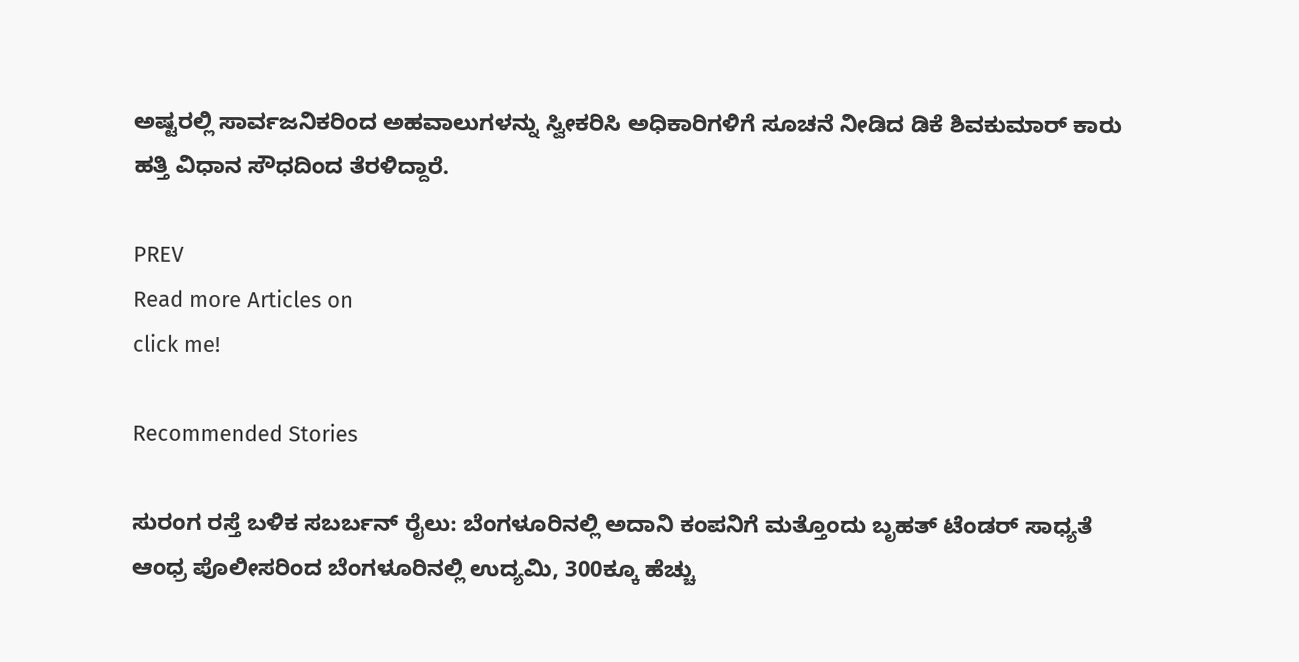ಅಷ್ಟರಲ್ಲಿ ಸಾರ್ವಜನಿಕರಿಂದ ಅಹವಾಲುಗಳನ್ನು ಸ್ವೀಕರಿಸಿ ಅಧಿಕಾರಿಗಳಿಗೆ ಸೂಚನೆ ನೀಡಿದ ಡಿಕೆ ಶಿವಕುಮಾರ್ ಕಾರು ಹತ್ತಿ ವಿಧಾನ ಸೌಧದಿಂದ ತೆರಳಿದ್ದಾರೆ.

PREV
Read more Articles on
click me!

Recommended Stories

ಸುರಂಗ ರಸ್ತೆ ಬಳಿಕ ಸಬರ್ಬನ್‌ ರೈಲು: ಬೆಂಗಳೂರಿನಲ್ಲಿ ಅದಾನಿ ಕಂಪನಿಗೆ ಮತ್ತೊಂದು ಬೃಹತ್‌ ಟೆಂಡರ್‌ ಸಾಧ್ಯತೆ
ಆಂಧ್ರ ಪೊಲೀಸರಿಂದ ಬೆಂಗಳೂರಿನಲ್ಲಿ ಉದ್ಯಮಿ, 300ಕ್ಕೂ ಹೆಚ್ಚು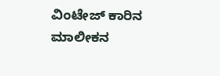ವಿಂಟೇಜ್ ಕಾರಿನ ಮಾಲೀಕನ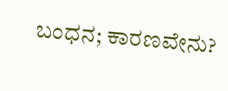ಬಂಧನ; ಕಾರಣವೇನು?